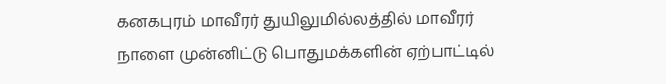கனகபுரம் மாவீரர் துயிலுமில்லத்தில் மாவீரர் நாளை முன்னிட்டு பொதுமக்களின் ஏற்பாட்டில்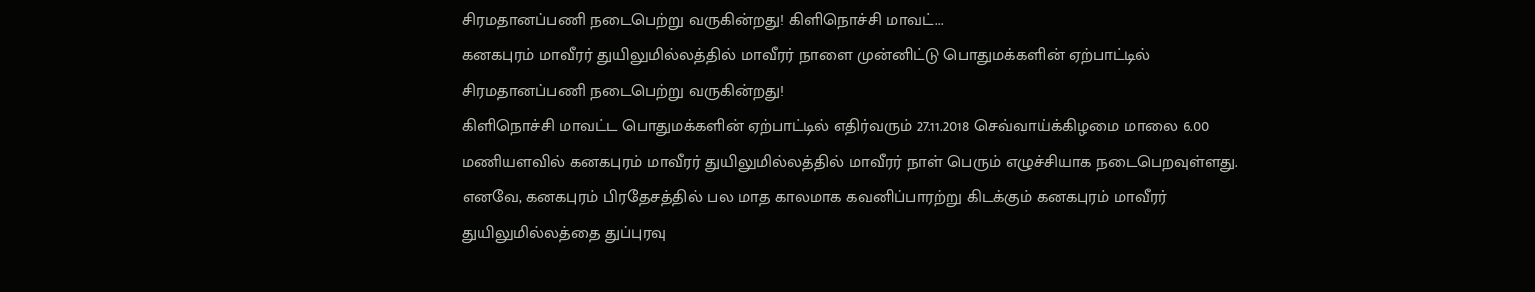சிரமதானப்பணி நடைபெற்று வருகின்றது! கிளிநொச்சி மாவட்...
கனகபுரம் மாவீரர் துயிலுமில்லத்தில் மாவீரர் நாளை முன்னிட்டு பொதுமக்களின் ஏற்பாட்டில் சிரமதானப்பணி நடைபெற்று வருகின்றது!
கிளிநொச்சி மாவட்ட பொதுமக்களின் ஏற்பாட்டில் எதிர்வரும் 27.11.2018 செவ்வாய்க்கிழமை மாலை 6.00 மணியளவில் கனகபுரம் மாவீரர் துயிலுமில்லத்தில் மாவீரர் நாள் பெரும் எழுச்சியாக நடைபெறவுள்ளது.
எனவே, கனகபுரம் பிரதேசத்தில் பல மாத காலமாக கவனிப்பாரற்று கிடக்கும் கனகபுரம் மாவீரர் துயிலுமில்லத்தை துப்புரவு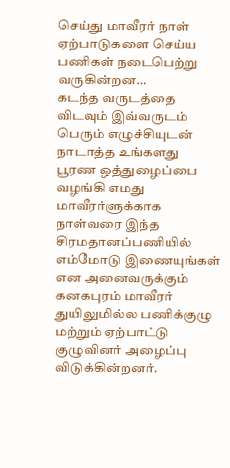செய்து மாவீரர் நாள் ஏற்பாடுகளை செய்ய பணிகள் நடைபெற்று வருகின்றன…
கடந்த வருடத்தை விடவும் இவ்வருடம் பெரும் எழுச்சியுடன் நாடாத்த உங்களது பூரண ஒத்துழைப்பை வழங்கி எமது மாவீரர்ளுக்காக நாள்வரை இந்த சிரமதானப்பணியில் எம்மோடு இணையுங்கள் என அனைவருக்கும் கனகபுரம் மாவீரர் துயிலுமில்ல பணிக்குழு மற்றும் ஏற்பாட்டு குழுவினர் அழைப்பு விடுக்கின்றனர்.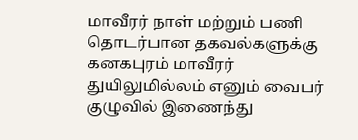மாவீரர் நாள் மற்றும் பணி தொடர்பான தகவல்களுக்கு
கனகபுரம் மாவீரர் துயிலுமில்லம் எனும் வைபர் குழுவில் இணைந்து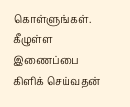கொள்ளுங்கள்.
கீழுள்ள இணைப்பை கிளிக் செய்வதன்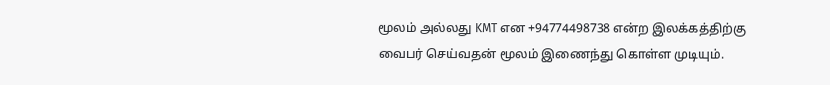மூலம் அல்லது KMT என +94774498738 என்ற இலக்கத்திற்கு வைபர் செய்வதன் மூலம் இணைந்து கொள்ள முடியும்.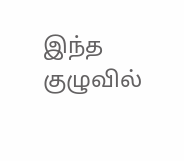இந்த குழுவில்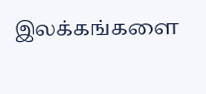இலக்கங்களை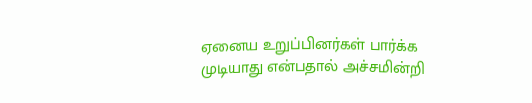ஏனைய உறுப்பினர்கள் பார்க்க முடியாது என்பதால் அச்சமின்றி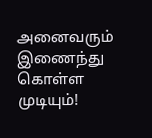அனைவரும் இணைந்து கொள்ள முடியும்!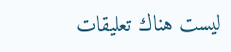ليست هناك تعليقات